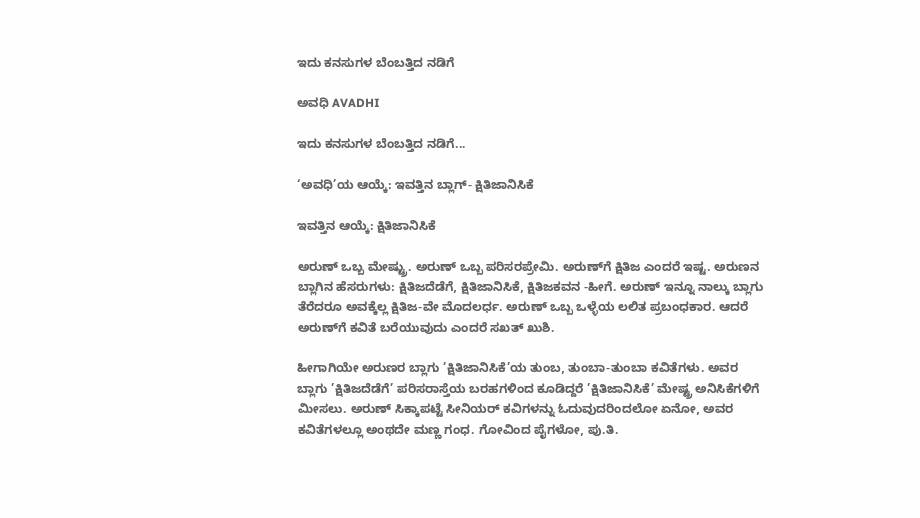ಇದು ಕನಸುಗಳ ಬೆಂಬತ್ತಿದ ನಡಿಗೆ‍

ಅವಧಿ AVADHI

ಇದು ಕನಸುಗಳ ಬೆಂಬತ್ತಿದ ನಡಿಗೆ...

‘ಅವಧಿ’ಯ ಆಯ್ಕೆ: ಇವತ್ತಿನ ಬ್ಲಾಗ್- ಕ್ಷಿತಿಜಾನಿಸಿಕೆ

ಇವತ್ತಿನ ಆಯ್ಕೆ: ಕ್ಷಿತಿಜಾನಿಸಿಕೆ

ಅರುಣ್ ಒಬ್ಬ ಮೇಷ್ಟ್ರು. ಅರುಣ್ ಒಬ್ಬ ಪರಿಸರಪ್ರೇಮಿ. ಅರುಣ್‌ಗೆ ಕ್ಷಿತಿಜ ಎಂದರೆ ಇಷ್ಟ. ಅರುಣನ ಬ್ಲಾಗಿನ ಹೆಸರುಗಳು: ಕ್ಷಿತಿಜದೆಡೆಗೆ, ಕ್ಷಿತಿಜಾನಿಸಿಕೆ, ಕ್ಷಿತಿಜಕವನ -ಹೀಗೆ. ಅರುಣ್ ಇನ್ನೂ ನಾಲ್ಕು ಬ್ಲಾಗು ತೆರೆದರೂ ಅವಕ್ಕೆಲ್ಲ ಕ್ಷಿತಿಜ-ವೇ ಮೊದಲರ್ಧ. ಅರುಣ್ ಒಬ್ಬ ಒಳ್ಳೆಯ ಲಲಿತ ಪ್ರಬಂಧಕಾರ. ಆದರೆ ಅರುಣ್‌ಗೆ ಕವಿತೆ ಬರೆಯುವುದು ಎಂದರೆ ಸಖತ್ ಖುಶಿ.

ಹೀಗಾಗಿಯೇ ಅರುಣರ ಬ್ಲಾಗು ’ಕ್ಷಿತಿಜಾನಿಸಿಕೆ’ಯ ತುಂಬ, ತುಂಬಾ-ತುಂಬಾ ಕವಿತೆಗಳು. ಅವರ ಬ್ಲಾಗು ’ಕ್ಷಿತಿಜದೆಡೆಗೆ’ ಪರಿಸರಾಸ್ತೆಯ ಬರಹಗಳಿಂದ ಕೂಡಿದ್ದರೆ ’ಕ್ಷಿತಿಜಾನಿಸಿಕೆ’ ಮೇಷ್ಟ್ರ ಅನಿಸಿಕೆಗಳಿಗೆ ಮೀಸಲು. ಅರುಣ್ ಸಿಕ್ಕಾಪಟ್ಟೆ ಸೀನಿಯರ್ ಕವಿಗಳನ್ನು ಓದುವುದರಿಂದಲೋ ಏನೋ, ಅವರ ಕವಿತೆಗಳಲ್ಲೂ ಅಂಥದೇ ಮಣ್ಣ ಗಂಧ. ಗೋವಿಂದ ಪೈಗಳೋ, ಪು.ತಿ.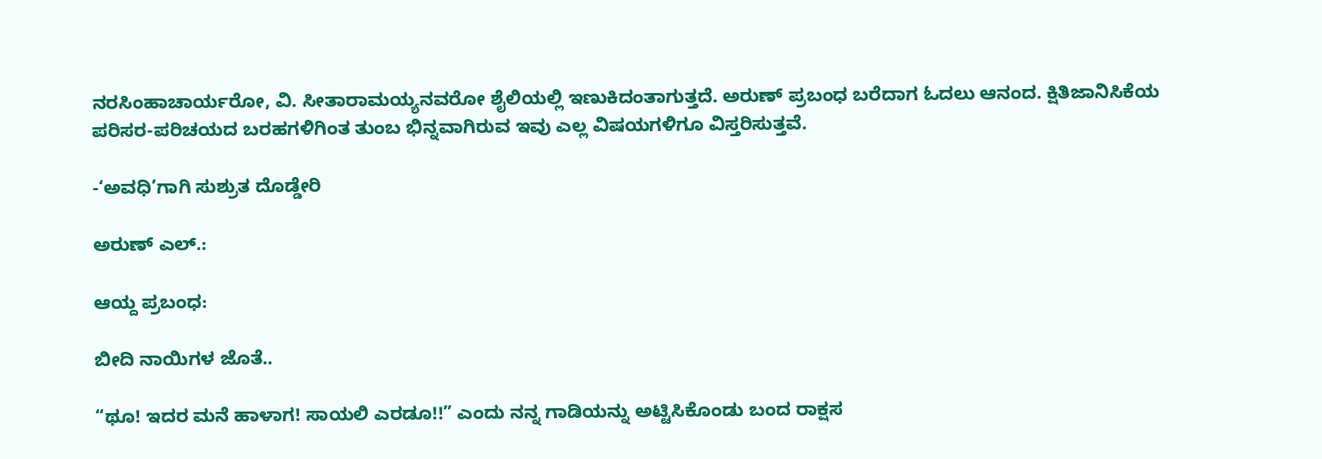ನರಸಿಂಹಾಚಾರ್ಯರೋ, ವಿ. ಸೀತಾರಾಮಯ್ಯನವರೋ ಶೈಲಿಯಲ್ಲಿ ಇಣುಕಿದಂತಾಗುತ್ತದೆ. ಅರುಣ್ ಪ್ರಬಂಧ ಬರೆದಾಗ ಓದಲು ಆನಂದ. ಕ್ಷಿತಿಜಾನಿಸಿಕೆಯ ಪರಿಸರ-ಪರಿಚಯದ ಬರಹಗಳಿಗಿಂತ ತುಂಬ ಭಿನ್ನವಾಗಿರುವ ಇವು ಎಲ್ಲ ವಿಷಯಗಳಿಗೂ ವಿಸ್ತರಿಸುತ್ತವೆ.

-‘ಅವಧಿ’ಗಾಗಿ ಸುಶ್ರುತ ದೊಡ್ಡೇರಿ

ಅರುಣ್ ಎಲ್.:

ಆಯ್ದ ಪ್ರಬಂಧ:

ಬೀದಿ ನಾಯಿಗಳ ಜೊತೆ..

“ಥೂ! ಇದರ ಮನೆ ಹಾಳಾಗ! ಸಾಯಲಿ ಎರಡೂ!!” ಎಂದು ನನ್ನ ಗಾಡಿಯನ್ನು ಅಟ್ಟಿಸಿಕೊಂಡು ಬಂದ ರಾಕ್ಷಸ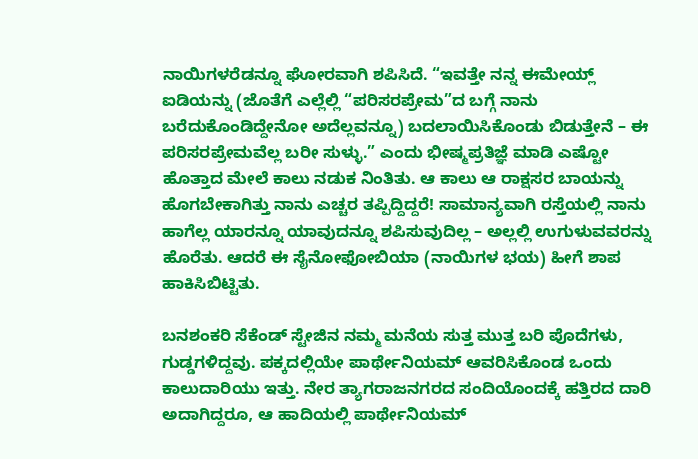ನಾಯಿಗಳರೆಡನ್ನೂ ಘೋರವಾಗಿ ಶಪಿಸಿದೆ. “ಇವತ್ತೇ ನನ್ನ ಈಮೇಯ್ಲ್ ಐಡಿಯನ್ನು (ಜೊತೆಗೆ ಎಲ್ಲೆಲ್ಲಿ “ಪರಿಸರಪ್ರೇಮ”ದ ಬಗ್ಗೆ ನಾನು ಬರೆದುಕೊಂಡಿದ್ದೇನೋ ಅದೆಲ್ಲವನ್ನೂ) ಬದಲಾಯಿಸಿಕೊಂಡು ಬಿಡುತ್ತೇನೆ – ಈ ಪರಿಸರಪ್ರೇಮವೆಲ್ಲ ಬರೀ ಸುಳ್ಳು.” ಎಂದು ಭೀಷ್ಮಪ್ರತಿಜ್ಞೆ ಮಾಡಿ ಎಷ್ಟೋ ಹೊತ್ತಾದ ಮೇಲೆ ಕಾಲು ನಡುಕ ನಿಂತಿತು. ಆ ಕಾಲು ಆ ರಾಕ್ಷಸರ ಬಾಯನ್ನು ಹೊಗಬೇಕಾಗಿತ್ತು ನಾನು ಎಚ್ಚರ ತಪ್ಪಿದ್ದಿದ್ದರೆ! ಸಾಮಾನ್ಯವಾಗಿ ರಸ್ತೆಯಲ್ಲಿ ನಾನು ಹಾಗೆಲ್ಲ ಯಾರನ್ನೂ ಯಾವುದನ್ನೂ ಶಪಿಸುವುದಿಲ್ಲ – ಅಲ್ಲಲ್ಲಿ ಉಗುಳುವವರನ್ನು ಹೊರೆತು. ಆದರೆ ಈ ಸೈನೋಫೋಬಿಯಾ (ನಾಯಿಗಳ ಭಯ) ಹೀಗೆ ಶಾಪ ಹಾಕಿಸಿಬಿಟ್ಟಿತು.

ಬನಶಂಕರಿ ಸೆಕೆಂಡ್ ಸ್ಟೇಜಿನ ನಮ್ಮ ಮನೆಯ ಸುತ್ತ ಮುತ್ತ ಬರಿ ಪೊದೆಗಳು, ಗುಡ್ಡಗಳಿದ್ದವು. ಪಕ್ಕದಲ್ಲಿಯೇ ಪಾರ್ಥೇನಿಯಮ್ ಆವರಿಸಿಕೊಂಡ ಒಂದು ಕಾಲುದಾರಿಯು ಇತ್ತು. ನೇರ ತ್ಯಾಗರಾಜನಗರದ ಸಂದಿಯೊಂದಕ್ಕೆ ಹತ್ತಿರದ ದಾರಿ ಅದಾಗಿದ್ದರೂ, ಆ ಹಾದಿಯಲ್ಲಿ ಪಾರ್ಥೇನಿಯಮ್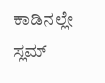ಕಾಡಿನಲ್ಲೇ ಸ್ಲಮ್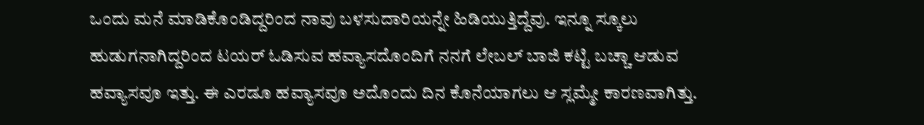ಒಂದು ಮನೆ ಮಾಡಿಕೊಂಡಿದ್ದರಿಂದ ನಾವು ಬಳಸುದಾರಿಯನ್ನೇ ಹಿಡಿಯುತ್ತಿದ್ದೆವು. ಇನ್ನೂ ಸ್ಕೂಲು ಹುಡುಗನಾಗಿದ್ದರಿಂದ ಟಯರ್ ಓಡಿಸುವ ಹವ್ಯಾಸದೊಂದಿಗೆ ನನಗೆ ಲೇಬಲ್ ಬಾಜಿ ಕಟ್ಟಿ ಬಚ್ಚಾ ಆಡುವ ಹವ್ಯಾಸವೂ ಇತ್ತು. ಈ ಎರಡೂ ಹವ್ಯಾಸವೂ ಅದೊಂದು ದಿನ ಕೊನೆಯಾಗಲು ಆ ಸ್ಲಮ್ಮೇ ಕಾರಣವಾಗಿತ್ತು.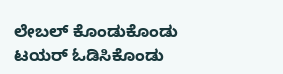ಲೇಬಲ್ ಕೊಂಡುಕೊಂಡು ಟಯರ್ ಓಡಿಸಿಕೊಂಡು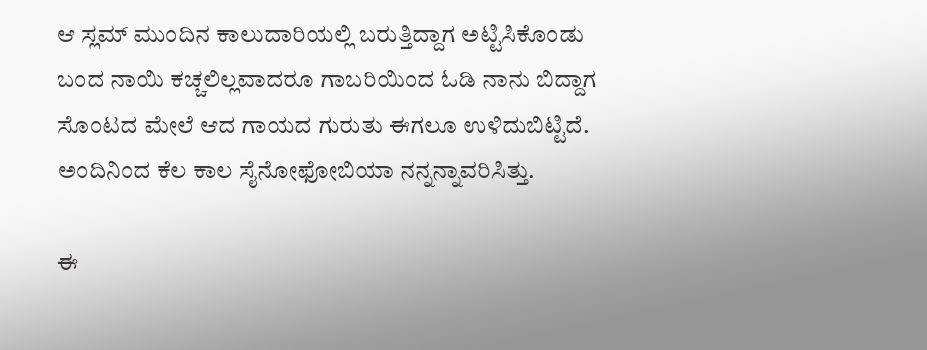ಆ ಸ್ಲಮ್ ಮುಂದಿನ ಕಾಲುದಾರಿಯಲ್ಲಿ ಬರುತ್ತಿದ್ದಾಗ ಅಟ್ಟಿಸಿಕೊಂಡು ಬಂದ ನಾಯಿ ಕಚ್ಚಲಿಲ್ಲವಾದರೂ ಗಾಬರಿಯಿಂದ ಓಡಿ ನಾನು ಬಿದ್ದಾಗ ಸೊಂಟದ ಮೇಲೆ ಆದ ಗಾಯದ ಗುರುತು ಈಗಲೂ ಉಳಿದುಬಿಟ್ಟಿದೆ. ಅಂದಿನಿಂದ ಕೆಲ ಕಾಲ ಸೈನೋಫೋಬಿಯಾ ನನ್ನನ್ನಾವರಿಸಿತ್ತು.

ಈ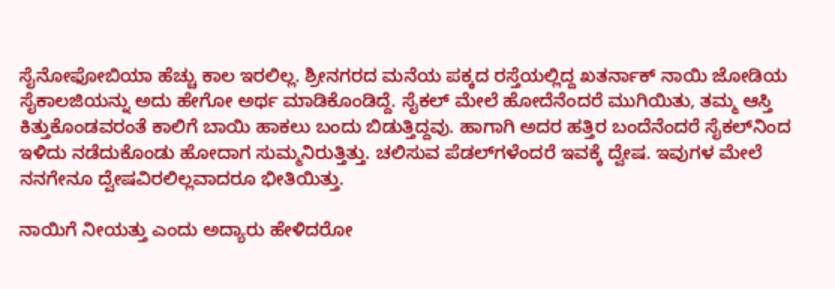ಸೈನೋಫೋಬಿಯಾ ಹೆಚ್ಚು ಕಾಲ ಇರಲಿಲ್ಲ. ಶ್ರೀನಗರದ ಮನೆಯ ಪಕ್ಕದ ರಸ್ತೆಯಲ್ಲಿದ್ದ ಖತರ್ನಾಕ್ ನಾಯಿ ಜೋಡಿಯ ಸೈಕಾಲಜಿಯನ್ನು ಅದು ಹೇಗೋ ಅರ್ಥ ಮಾಡಿಕೊಂಡಿದ್ದೆ. ಸೈಕಲ್ ಮೇಲೆ ಹೋದೆನೆಂದರೆ ಮುಗಿಯಿತು, ತಮ್ಮ ಆಸ್ತಿ ಕಿತ್ತುಕೊಂಡವರಂತೆ ಕಾಲಿಗೆ ಬಾಯಿ ಹಾಕಲು ಬಂದು ಬಿಡುತ್ತಿದ್ದವು. ಹಾಗಾಗಿ ಅದರ ಹತ್ತಿರ ಬಂದೆನೆಂದರೆ ಸೈಕಲ್‍ನಿಂದ ಇಳಿದು ನಡೆದುಕೊಂಡು ಹೋದಾಗ ಸುಮ್ಮನಿರುತ್ತಿತ್ತು. ಚಲಿಸುವ ಪೆಡಲ್‍ಗಳೆಂದರೆ ಇವಕ್ಕೆ ದ್ವೇಷ. ಇವುಗಳ ಮೇಲೆ ನನಗೇನೂ ದ್ವೇಷವಿರಲಿಲ್ಲವಾದರೂ ಭೀತಿಯಿತ್ತು.

ನಾಯಿಗೆ ನೀಯತ್ತು ಎಂದು ಅದ್ಯಾರು ಹೇಳಿದರೋ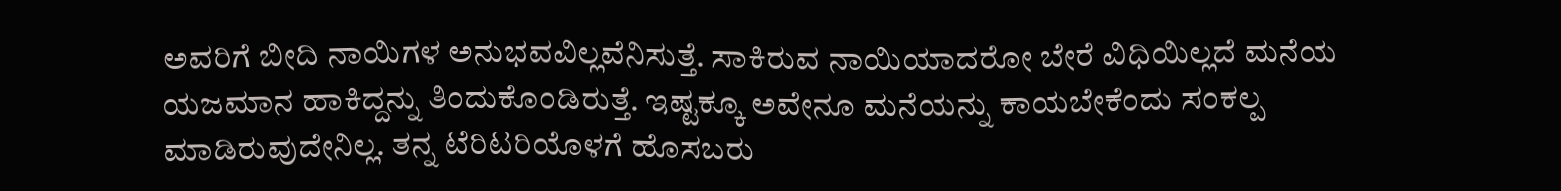ಅವರಿಗೆ ಬೀದಿ ನಾಯಿಗಳ ಅನುಭವವಿಲ್ಲವೆನಿಸುತ್ತೆ. ಸಾಕಿರುವ ನಾಯಿಯಾದರೋ ಬೇರೆ ವಿಧಿಯಿಲ್ಲದೆ ಮನೆಯ ಯಜಮಾನ ಹಾಕಿದ್ದನ್ನು ತಿಂದುಕೊಂಡಿರುತ್ತೆ. ಇಷ್ಟಕ್ಕೂ ಅವೇನೂ ಮನೆಯನ್ನು ಕಾಯಬೇಕೆಂದು ಸಂಕಲ್ಪ ಮಾಡಿರುವುದೇನಿಲ್ಲ. ತನ್ನ ಟೆರಿಟರಿಯೊಳಗೆ ಹೊಸಬರು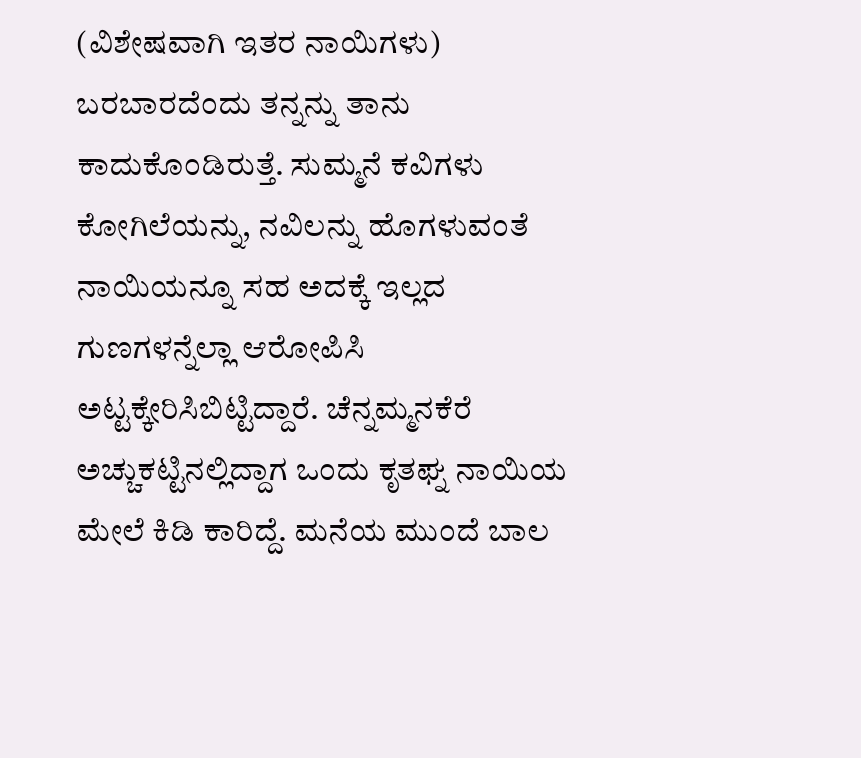(ವಿಶೇಷವಾಗಿ ಇತರ ನಾಯಿಗಳು) ಬರಬಾರದೆಂದು ತನ್ನನ್ನು ತಾನು ಕಾದುಕೊಂಡಿರುತ್ತೆ. ಸುಮ್ಮನೆ ಕವಿಗಳು ಕೋಗಿಲೆಯನ್ನು, ನವಿಲನ್ನು ಹೊಗಳುವಂತೆ ನಾಯಿಯನ್ನೂ ಸಹ ಅದಕ್ಕೆ ಇಲ್ಲದ ಗುಣಗಳನ್ನೆಲ್ಲಾ ಆರೋಪಿಸಿ ಅಟ್ಟಕ್ಕೇರಿಸಿಬಿಟ್ಟಿದ್ದಾರೆ. ಚೆನ್ನಮ್ಮನಕೆರೆ ಅಚ್ಚುಕಟ್ಟಿನಲ್ಲಿದ್ದಾಗ ಒಂದು ಕೃತಘ್ನ ನಾಯಿಯ ಮೇಲೆ ಕಿಡಿ ಕಾರಿದ್ದೆ. ಮನೆಯ ಮುಂದೆ ಬಾಲ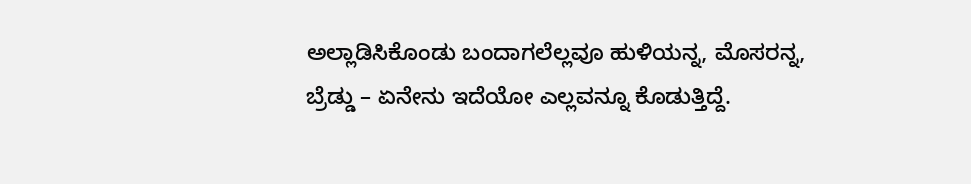ಅಲ್ಲಾಡಿಸಿಕೊಂಡು ಬಂದಾಗಲೆಲ್ಲವೂ ಹುಳಿಯನ್ನ, ಮೊಸರನ್ನ, ಬ್ರೆಡ್ಡು – ಏನೇನು ಇದೆಯೋ ಎಲ್ಲವನ್ನೂ ಕೊಡುತ್ತಿದ್ದೆ.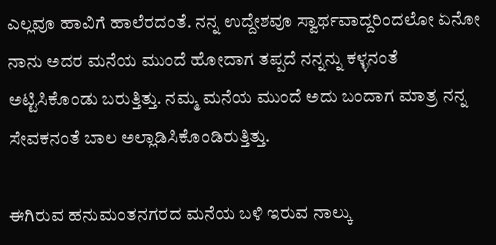ಎಲ್ಲವೂ ಹಾವಿಗೆ ಹಾಲೆರದಂತೆ. ನನ್ನ ಉದ್ದೇಶವೂ ಸ್ವಾರ್ಥವಾದ್ದರಿಂದಲೋ ಏನೋ ನಾನು ಅದರ ಮನೆಯ ಮುಂದೆ ಹೋದಾಗ ತಪ್ಪದೆ ನನ್ನನ್ನು ಕಳ್ಳನಂತೆ ಅಟ್ಟಿಸಿಕೊಂಡು ಬರುತ್ತಿತ್ತು. ನಮ್ಮ ಮನೆಯ ಮುಂದೆ ಅದು ಬಂದಾಗ ಮಾತ್ರ ನನ್ನ ಸೇವಕನಂತೆ ಬಾಲ ಅಲ್ಲಾಡಿಸಿಕೊಂಡಿರುತ್ತಿತ್ತು.

ಈಗಿರುವ ಹನುಮಂತನಗರದ ಮನೆಯ ಬಳಿ ಇರುವ ನಾಲ್ಕು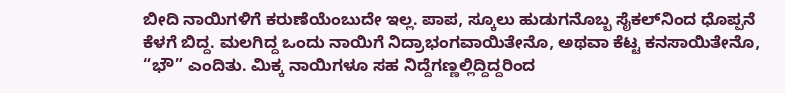ಬೀದಿ ನಾಯಿಗಳಿಗೆ ಕರುಣೆಯೆಂಬುದೇ ಇಲ್ಲ. ಪಾಪ, ಸ್ಕೂಲು ಹುಡುಗನೊಬ್ಬ ಸೈಕಲ್‍ನಿಂದ ಧೊಪ್ಪನೆ ಕೆಳಗೆ ಬಿದ್ದ. ಮಲಗಿದ್ದ ಒಂದು ನಾಯಿಗೆ ನಿದ್ರಾಭಂಗವಾಯಿತೇನೊ, ಅಥವಾ ಕೆಟ್ಟ ಕನಸಾಯಿತೇನೊ, “ಭೌ” ಎಂದಿತು. ಮಿಕ್ಕ ನಾಯಿಗಳೂ ಸಹ ನಿದ್ದೆಗಣ್ಣಲ್ಲಿದ್ದಿದ್ದರಿಂದ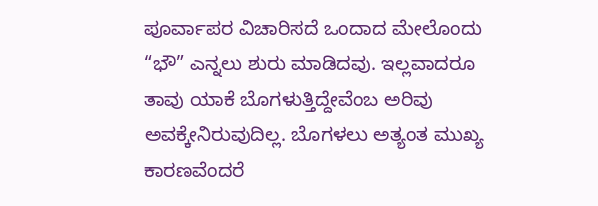ಪೂರ್ವಾಪರ ವಿಚಾರಿಸದೆ ಒಂದಾದ ಮೇಲೊಂದು “ಭೌ” ಎನ್ನಲು ಶುರು ಮಾಡಿದವು. ಇಲ್ಲವಾದರೂ ತಾವು ಯಾಕೆ ಬೊಗಳುತ್ತಿದ್ದೇವೆಂಬ ಅರಿವು ಅವಕ್ಕೇನಿರುವುದಿಲ್ಲ. ಬೊಗಳಲು ಅತ್ಯಂತ ಮುಖ್ಯ ಕಾರಣವೆಂದರೆ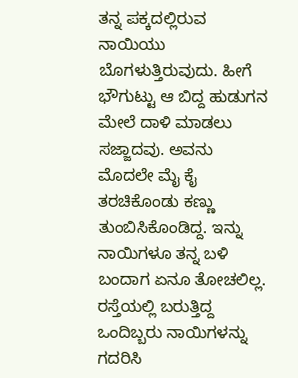ತನ್ನ ಪಕ್ಕದಲ್ಲಿರುವ ನಾಯಿಯು ಬೊಗಳುತ್ತಿರುವುದು. ಹೀಗೆ ಭೌಗುಟ್ಟು ಆ ಬಿದ್ದ ಹುಡುಗನ ಮೇಲೆ ದಾಳಿ ಮಾಡಲು ಸಜ್ಜಾದವು. ಅವನು ಮೊದಲೇ ಮೈ ಕೈ ತರಚಿಕೊಂಡು ಕಣ್ಣು ತುಂಬಿಸಿಕೊಂಡಿದ್ದ. ಇನ್ನು ನಾಯಿಗಳೂ ತನ್ನ ಬಳಿ ಬಂದಾಗ ಏನೂ ತೋಚಲಿಲ್ಲ. ರಸ್ತೆಯಲ್ಲಿ ಬರುತ್ತಿದ್ದ ಒಂದಿಬ್ಬರು ನಾಯಿಗಳನ್ನು ಗದರಿಸಿ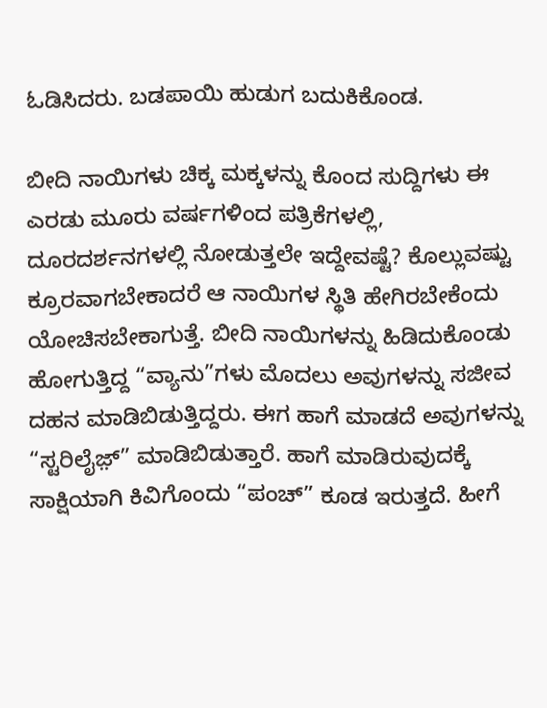ಓಡಿಸಿದರು. ಬಡಪಾಯಿ ಹುಡುಗ ಬದುಕಿಕೊಂಡ.

ಬೀದಿ ನಾಯಿಗಳು ಚಿಕ್ಕ ಮಕ್ಕಳನ್ನು ಕೊಂದ ಸುದ್ದಿಗಳು ಈ ಎರಡು ಮೂರು ವರ್ಷಗಳಿಂದ ಪತ್ರಿಕೆಗಳಲ್ಲಿ, ದೂರದರ್ಶನಗಳಲ್ಲಿ ನೋಡುತ್ತಲೇ ಇದ್ದೇವಷ್ಟೆ? ಕೊಲ್ಲುವಷ್ಟು ಕ್ರೂರವಾಗಬೇಕಾದರೆ ಆ ನಾಯಿಗಳ ಸ್ಥಿತಿ ಹೇಗಿರಬೇಕೆಂದು ಯೋಚಿಸಬೇಕಾಗುತ್ತೆ. ಬೀದಿ ನಾಯಿಗಳನ್ನು ಹಿಡಿದುಕೊಂಡು ಹೋಗುತ್ತಿದ್ದ “ವ್ಯಾನು”ಗಳು ಮೊದಲು ಅವುಗಳನ್ನು ಸಜೀವ ದಹನ ಮಾಡಿಬಿಡುತ್ತಿದ್ದರು. ಈಗ ಹಾಗೆ ಮಾಡದೆ ಅವುಗಳನ್ನು “ಸ್ಟರಿಲೈಜ಼್” ಮಾಡಿಬಿಡುತ್ತಾರೆ. ಹಾಗೆ ಮಾಡಿರುವುದಕ್ಕೆ ಸಾಕ್ಷಿಯಾಗಿ ಕಿವಿಗೊಂದು “ಪಂಚ್” ಕೂಡ ಇರುತ್ತದೆ. ಹೀಗೆ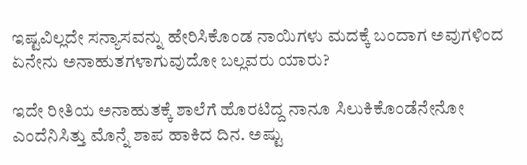ಇಷ್ಟವಿಲ್ಲದೇ ಸನ್ಯಾಸವನ್ನು ಹೇರಿಸಿಕೊಂಡ ನಾಯಿಗಳು ಮದಕ್ಕೆ ಬಂದಾಗ ಅವುಗಳಿಂದ ಏನೇನು ಅನಾಹುತಗಳಾಗುವುದೋ ಬಲ್ಲವರು ಯಾರು?

ಇದೇ ರೀತಿಯ ಅನಾಹುತಕ್ಕೆ ಶಾಲೆಗೆ ಹೊರಟಿದ್ದ ನಾನೂ ಸಿಲುಕಿಕೊಂಡೆನೇನೋ ಎಂದೆನಿಸಿತ್ತು ಮೊನ್ನೆ ಶಾಪ ಹಾಕಿದ ದಿನ. ಅಷ್ಟು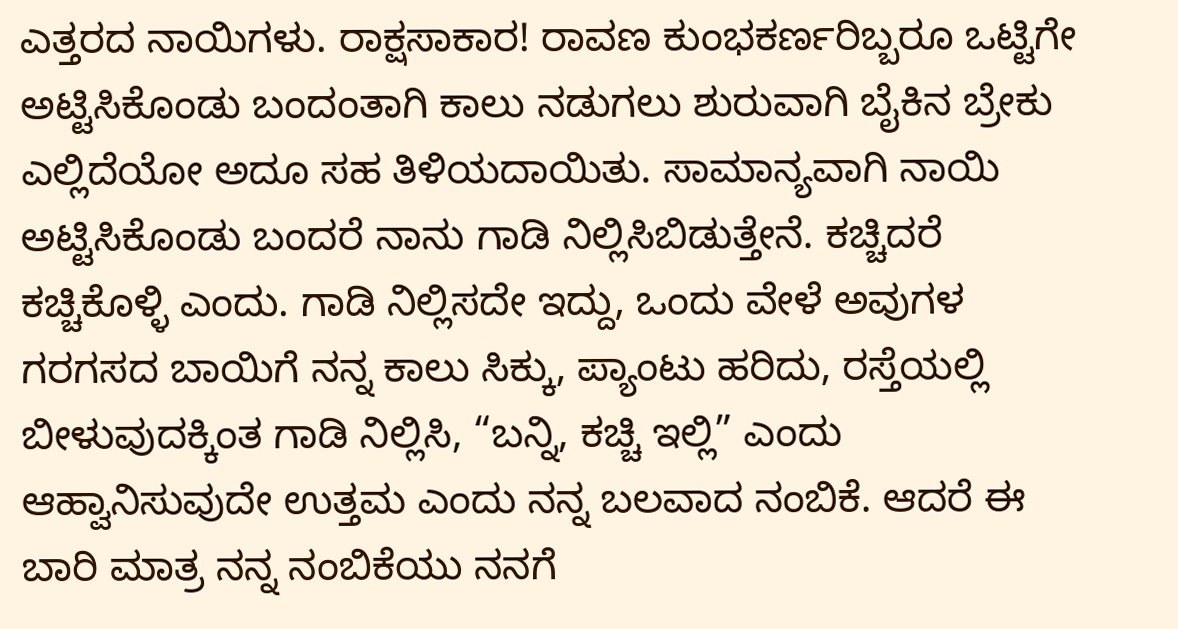ಎತ್ತರದ ನಾಯಿಗಳು. ರಾಕ್ಷಸಾಕಾರ! ರಾವಣ ಕುಂಭಕರ್ಣರಿಬ್ಬರೂ ಒಟ್ಟಿಗೇ ಅಟ್ಟಿಸಿಕೊಂಡು ಬಂದಂತಾಗಿ ಕಾಲು ನಡುಗಲು ಶುರುವಾಗಿ ಬೈಕಿನ ಬ್ರೇಕು ಎಲ್ಲಿದೆಯೋ ಅದೂ ಸಹ ತಿಳಿಯದಾಯಿತು. ಸಾಮಾನ್ಯವಾಗಿ ನಾಯಿ ಅಟ್ಟಿಸಿಕೊಂಡು ಬಂದರೆ ನಾನು ಗಾಡಿ ನಿಲ್ಲಿಸಿಬಿಡುತ್ತೇನೆ. ಕಚ್ಚಿದರೆ ಕಚ್ಚಿಕೊಳ್ಳಿ ಎಂದು. ಗಾಡಿ ನಿಲ್ಲಿಸದೇ ಇದ್ದು, ಒಂದು ವೇಳೆ ಅವುಗಳ ಗರಗಸದ ಬಾಯಿಗೆ ನನ್ನ ಕಾಲು ಸಿಕ್ಕು, ಪ್ಯಾಂಟು ಹರಿದು, ರಸ್ತೆಯಲ್ಲಿ ಬೀಳುವುದಕ್ಕಿಂತ ಗಾಡಿ ನಿಲ್ಲಿಸಿ, “ಬನ್ನಿ, ಕಚ್ಚಿ ಇಲ್ಲಿ” ಎಂದು ಆಹ್ವಾನಿಸುವುದೇ ಉತ್ತಮ ಎಂದು ನನ್ನ ಬಲವಾದ ನಂಬಿಕೆ. ಆದರೆ ಈ ಬಾರಿ ಮಾತ್ರ ನನ್ನ ನಂಬಿಕೆಯು ನನಗೆ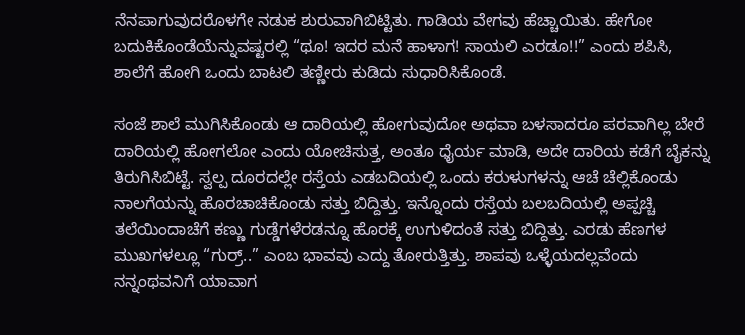ನೆನಪಾಗುವುದರೊಳಗೇ ನಡುಕ ಶುರುವಾಗಿಬಿಟ್ಟಿತು. ಗಾಡಿಯ ವೇಗವು ಹೆಚ್ಚಾಯಿತು. ಹೇಗೋ ಬದುಕಿಕೊಂಡೆಯೆನ್ನುವಷ್ಟರಲ್ಲಿ “ಥೂ! ಇದರ ಮನೆ ಹಾಳಾಗ! ಸಾಯಲಿ ಎರಡೂ!!” ಎಂದು ಶಪಿಸಿ, ಶಾಲೆಗೆ ಹೋಗಿ ಒಂದು ಬಾಟಲಿ ತಣ್ಣೀರು ಕುಡಿದು ಸುಧಾರಿಸಿಕೊಂಡೆ.

ಸಂಜೆ ಶಾಲೆ ಮುಗಿಸಿಕೊಂಡು ಆ ದಾರಿಯಲ್ಲಿ ಹೋಗುವುದೋ ಅಥವಾ ಬಳಸಾದರೂ ಪರವಾಗಿಲ್ಲ ಬೇರೆ ದಾರಿಯಲ್ಲಿ ಹೋಗಲೋ ಎಂದು ಯೋಚಿಸುತ್ತ, ಅಂತೂ ಧೈರ್ಯ ಮಾಡಿ, ಅದೇ ದಾರಿಯ ಕಡೆಗೆ ಬೈಕನ್ನು ತಿರುಗಿಸಿಬಿಟ್ಟೆ. ಸ್ವಲ್ಪ ದೂರದಲ್ಲೇ ರಸ್ತೆಯ ಎಡಬದಿಯಲ್ಲಿ ಒಂದು ಕರುಳುಗಳನ್ನು ಆಚೆ ಚೆಲ್ಲಿಕೊಂಡು ನಾಲಗೆಯನ್ನು ಹೊರಚಾಚಿಕೊಂಡು ಸತ್ತು ಬಿದ್ದಿತ್ತು. ಇನ್ನೊಂದು ರಸ್ತೆಯ ಬಲಬದಿಯಲ್ಲಿ ಅಪ್ಪಚ್ಚಿ ತಲೆಯಿಂದಾಚೆಗೆ ಕಣ್ಣು ಗುಡ್ಡೆಗಳೆರಡನ್ನೂ ಹೊರಕ್ಕೆ ಉಗುಳಿದಂತೆ ಸತ್ತು ಬಿದ್ದಿತ್ತು. ಎರಡು ಹೆಣಗಳ ಮುಖಗಳಲ್ಲೂ “ಗುರ್ರ್..” ಎಂಬ ಭಾವವು ಎದ್ದು ತೋರುತ್ತಿತ್ತು. ಶಾಪವು ಒಳ್ಳೆಯದಲ್ಲವೆಂದು ನನ್ನಂಥವನಿಗೆ ಯಾವಾಗ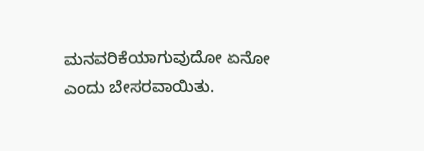ಮನವರಿಕೆಯಾಗುವುದೋ ಏನೋ ಎಂದು ಬೇಸರವಾಯಿತು.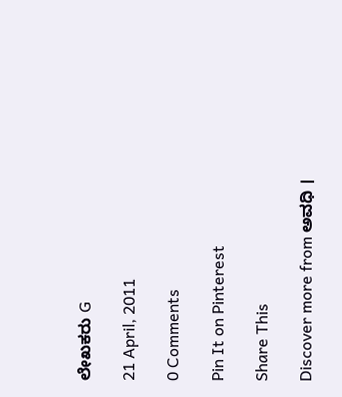ಲೇಖಕರು G

21 April, 2011

0 Comments

Pin It on Pinterest

Share This

Discover more from ಅವಧಿ ।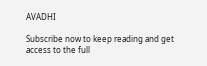AVADHI

Subscribe now to keep reading and get access to the full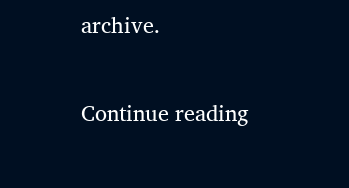archive.

Continue reading